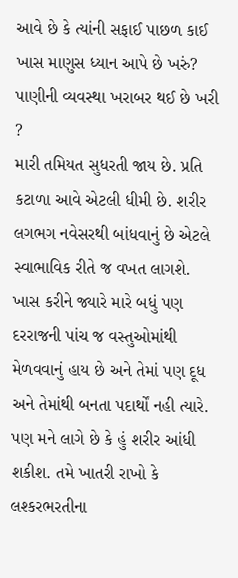આવે છે કે ત્યાંની સફાઈ પાછળ કાઈ ખાસ માણુસ ધ્યાન આપે છે ખરું? પાણીની વ્યવસ્થા ખરાબર થઈ છે ખરી ?
મારી તમિયત સુધરતી જાય છે. પ્રતિ કટાળા આવે એટલી ધીમી છે. શરીર લગભગ નવેસરથી બાંધવાનું છે એટલે સ્વાભાવિક રીતે જ વખત લાગશે. ખાસ કરીને જ્યારે મારે બધું પણ દરરાજની પાંચ જ વસ્તુઓમાંથી મેળવવાનું હાય છે અને તેમાં પણ દૂધ અને તેમાંથી બનતા પદાર્થોં નહી ત્યારે. પણ મને લાગે છે કે હું શરીર આંધી શકીશ. તમે ખાતરી રાખો કે લશ્કરભરતીના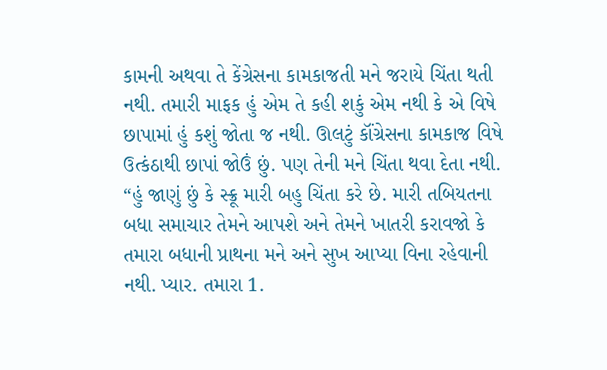કામની અથવા તે કેંગ્રેસના કામકાજતી મને જરાયે ચિંતા થતી નથી. તમારી માફક હું એમ તે કહી શકું એમ નથી કે એ વિષે છાપામાં હું કશું જોતા જ નથી. ઊલટું કૉંગ્રેસના કામકાજ વિષે ઉત્કંઠાથી છાપાં જોઉં છું. પણ તેની મને ચિંતા થવા દેતા નથી. “હું જાણું છું કે સ્ક્રૂ મારી બહુ ચિંતા કરે છે. મારી તબિયતના બધા સમાચાર તેમને આપશે અને તેમને ખાતરી કરાવજો કે તમારા બધાની પ્રાથના મને અને સુખ આપ્યા વિના રહેવાની નથી. પ્યાર. તમારા 1.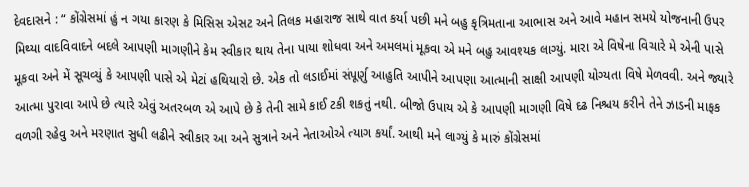દેવદાસને : “ કોંગ્રેસમાં હું ન ગયા કારણ કે મિસિસ એસટ અને તિલક મહારાજ સાથે વાત કર્યા પછી મને બહુ કૃત્રિમતાના આભાસ અને આવે મહાન સમયે યોજનાની ઉપર મિથ્યા વાદવિવાદને બદલે આપણી માગણીને કેમ સ્વીકાર થાય તેના પાયા શોધવા અને અમલમાં મૂકવા એ મને બહુ આવશ્યક લાગ્યું. મારા એ વિષેના વિચારે મે એની પાસે મૂકવા અને મેં સૂચવ્યું કે આપણી પાસે એ મેટાં હથિયારો છે. એક તો લડાઈમાં સંપૂર્ણુ આહુતિ આપીને આપણા આત્માની સાક્ષી આપણી યોગ્યતા વિષે મેળવવી. અને જ્યારે આત્મા પુરાવા આપે છે ત્યારે એવું અતરબળ એ આપે છે કે તેની સામે કાઈ ટકી શકતું નથી. બીજો ઉપાય એ કે આપણી માગણી વિષે દઢ નિશ્ચય કરીને તેને ઝાડની માફક વળગી રહેવુ અને મરણાત સુધી લઢીને સ્વીકાર આ અને સુત્રાને અને નેતાઓએ ત્યાગ કર્યાં. આથી મને લાગ્યું કે મારું કોંગ્રેસમાં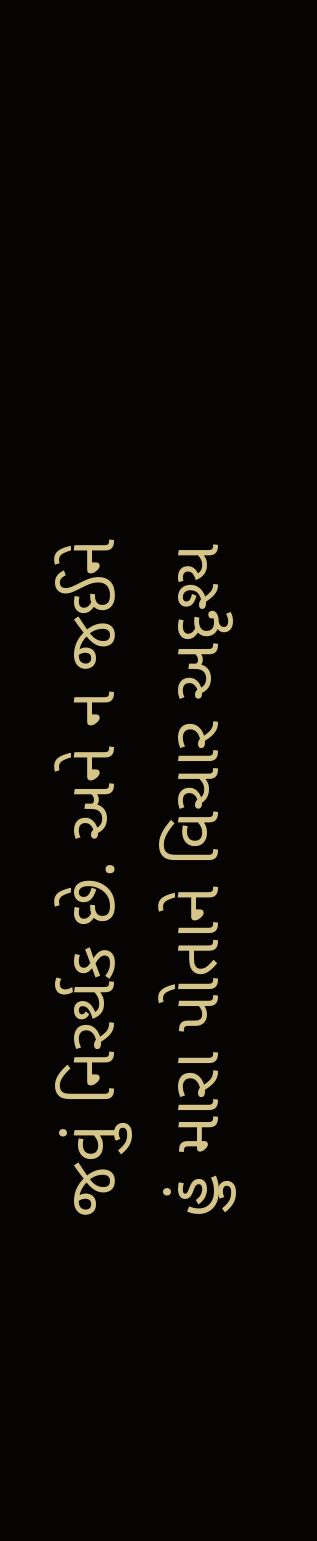જવું નિરર્થક છે. અને ન જઈને હું મારા પોતાને વિચાર અદૃશ્ય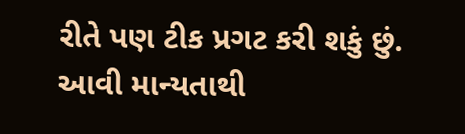રીતે પણ ટીક પ્રગટ કરી શકું છું. આવી માન્યતાથી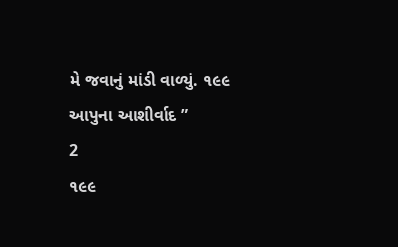મે જવાનું માંડી વાળ્યું. ૧૯૯ આપુના આશીર્વાદ ”
2
૧૯૯